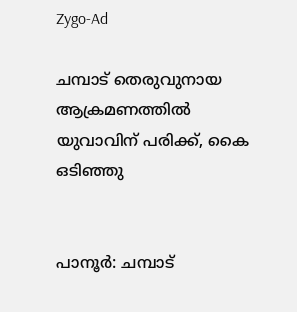Zygo-Ad

ചമ്പാട് തെരുവുനായ ആക്രമണത്തിൽ യുവാവിന് പരിക്ക്, കൈ ഒടിഞ്ഞു


പാനൂർ: ചമ്പാട്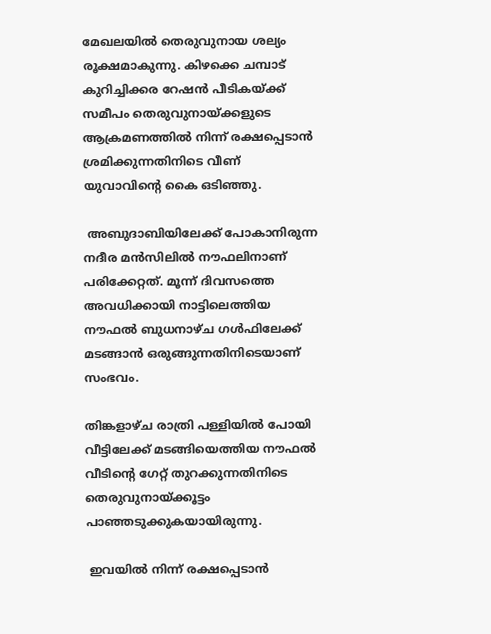മേഖലയിൽ തെരുവുനായ ശല്യം രൂക്ഷമാകുന്നു. കിഴക്കെ ചമ്പാട് കുറിച്ചിക്കര റേഷൻ പീടികയ്ക്ക് സമീപം തെരുവുനായ്ക്കളുടെ ആക്രമണത്തിൽ നിന്ന് രക്ഷപ്പെടാൻ ശ്രമിക്കുന്നതിനിടെ വീണ് യുവാവിന്റെ കൈ ഒടിഞ്ഞു.

 അബുദാബിയിലേക്ക് പോകാനിരുന്ന നദീര മൻസിലിൽ നൗഫലിനാണ് പരിക്കേറ്റത്. മൂന്ന് ദിവസത്തെ അവധിക്കായി നാട്ടിലെത്തിയ നൗഫൽ ബുധനാഴ്ച ഗൾഫിലേക്ക് മടങ്ങാൻ ഒരുങ്ങുന്നതിനിടെയാണ് സംഭവം.

തിങ്കളാഴ്ച രാത്രി പള്ളിയിൽ പോയി വീട്ടിലേക്ക് മടങ്ങിയെത്തിയ നൗഫൽ വീടിന്റെ ഗേറ്റ് തുറക്കുന്നതിനിടെ തെരുവുനായ്ക്കൂട്ടം പാഞ്ഞടുക്കുകയായിരുന്നു.

 ഇവയിൽ നിന്ന് രക്ഷപ്പെടാൻ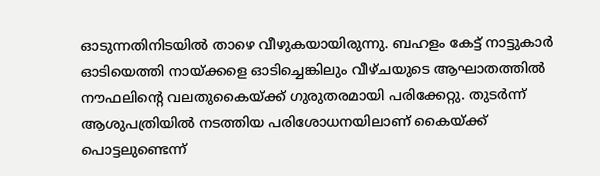ഓടുന്നതിനിടയിൽ താഴെ വീഴുകയായിരുന്നു. ബഹളം കേട്ട് നാട്ടുകാർ ഓടിയെത്തി നായ്ക്കളെ ഓടിച്ചെങ്കിലും വീഴ്ചയുടെ ആഘാതത്തിൽ നൗഫലിന്റെ വലതുകൈയ്ക്ക് ഗുരുതരമായി പരിക്കേറ്റു. തുടർന്ന് ആശുപത്രിയിൽ നടത്തിയ പരിശോധനയിലാണ് കൈയ്ക്ക് പൊട്ടലുണ്ടെന്ന്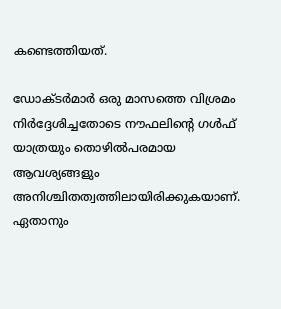കണ്ടെത്തിയത്.

ഡോക്ടർമാർ ഒരു മാസത്തെ വിശ്രമം നിർദ്ദേശിച്ചതോടെ നൗഫലിന്റെ ഗൾഫ് യാത്രയും തൊഴിൽപരമായ ആവശ്യങ്ങളും അനിശ്ചിതത്വത്തിലായിരിക്കുകയാണ്. ഏതാനും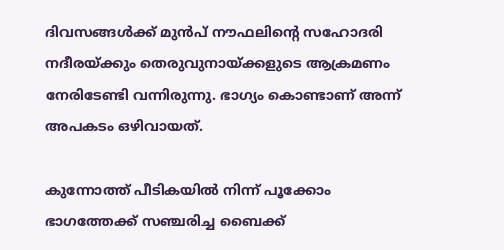ദിവസങ്ങൾക്ക് മുൻപ് നൗഫലിന്റെ സഹോദരി നദീരയ്ക്കും തെരുവുനായ്ക്കളുടെ ആക്രമണം നേരിടേണ്ടി വന്നിരുന്നു. ഭാഗ്യം കൊണ്ടാണ് അന്ന് അപകടം ഒഴിവായത്.

കുന്നോത്ത് പീടികയിൽ നിന്ന് പൂക്കോം ഭാഗത്തേക്ക് സഞ്ചരിച്ച ബൈക്ക്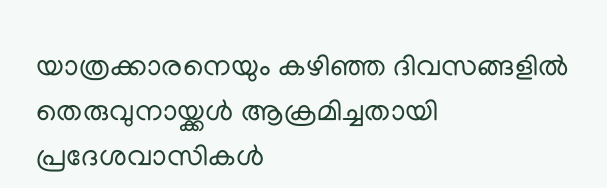യാത്രക്കാരനെയും കഴിഞ്ഞ ദിവസങ്ങളിൽ തെരുവുനായ്ക്കൾ ആക്രമിച്ചതായി പ്രദേശവാസികൾ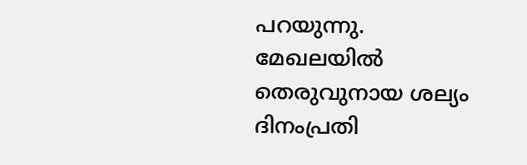പറയുന്നു. മേഖലയിൽ തെരുവുനായ ശല്യം ദിനംപ്രതി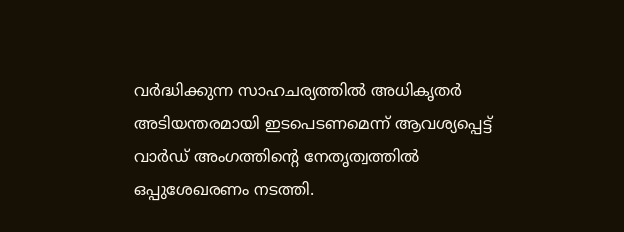വർദ്ധിക്കുന്ന സാഹചര്യത്തിൽ അധികൃതർ അടിയന്തരമായി ഇടപെടണമെന്ന് ആവശ്യപ്പെട്ട് വാർഡ് അംഗത്തിന്റെ നേതൃത്വത്തിൽ ഒപ്പുശേഖരണം നടത്തി.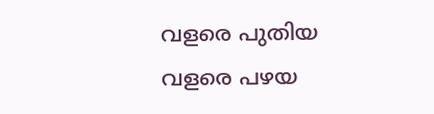വളരെ പുതിയ വളരെ പഴയ